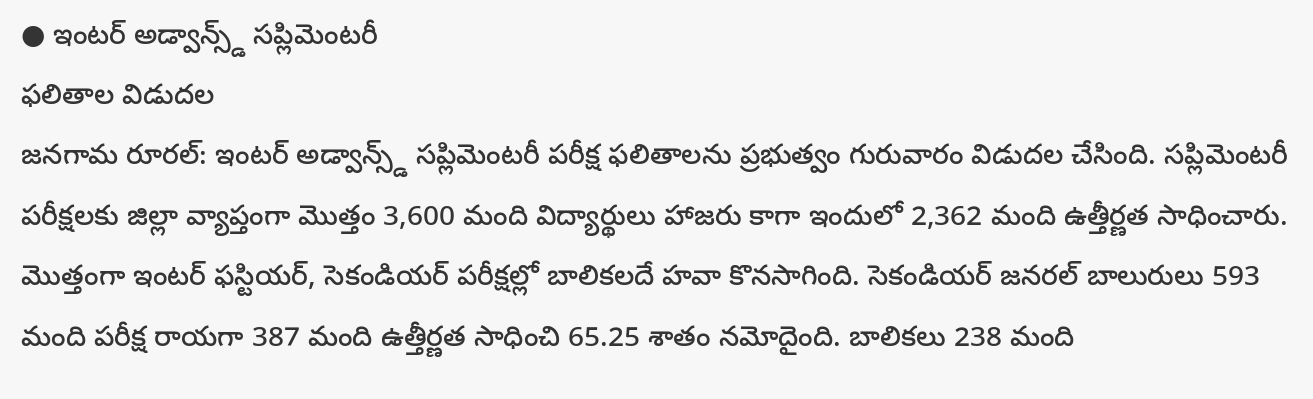● ఇంటర్ అడ్వాన్స్డ్ సప్లిమెంటరీ
ఫలితాల విడుదల
జనగామ రూరల్: ఇంటర్ అడ్వాన్స్డ్ సప్లిమెంటరీ పరీక్ష ఫలితాలను ప్రభుత్వం గురువారం విడుదల చేసింది. సప్లిమెంటరీ పరీక్షలకు జిల్లా వ్యాప్తంగా మొత్తం 3,600 మంది విద్యార్థులు హాజరు కాగా ఇందులో 2,362 మంది ఉత్తీర్ణత సాధించారు. మొత్తంగా ఇంటర్ ఫస్టియర్, సెకండియర్ పరీక్షల్లో బాలికలదే హవా కొనసాగింది. సెకండియర్ జనరల్ బాలురులు 593 మంది పరీక్ష రాయగా 387 మంది ఉత్తీర్ణత సాధించి 65.25 శాతం నమోదైంది. బాలికలు 238 మంది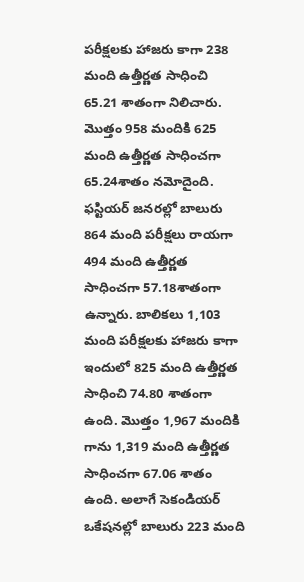పరీక్షలకు హాజరు కాగా 238 మంది ఉత్తీర్ణత సాధించి 65.21 శాతంగా నిలిచారు. మొత్తం 958 మందికి 625 మంది ఉత్తీర్ణత సాధించగా 65.24శాతం నమోదైంది. ఫస్టియర్ జనరల్లో బాలురు 864 మంది పరీక్షలు రాయగా 494 మంది ఉత్తీర్ణత సాధించగా 57.18శాతంగా ఉన్నారు. బాలికలు 1,103 మంది పరీక్షలకు హాజరు కాగా ఇందులో 825 మంది ఉత్తీర్ణత సాధించి 74.80 శాతంగా ఉంది. మొత్తం 1,967 మందికి గాను 1,319 మంది ఉత్తీర్ణత సాధించగా 67.06 శాతం ఉంది. అలాగే సెకండియర్ ఒకేషనల్లో బాలురు 223 మంది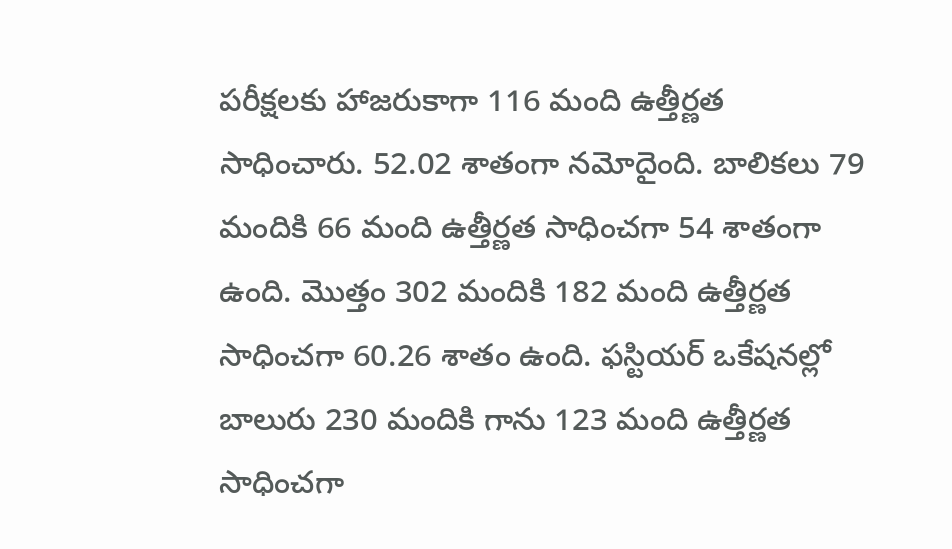పరీక్షలకు హాజరుకాగా 116 మంది ఉత్తీర్ణత సాధించారు. 52.02 శాతంగా నమోదైంది. బాలికలు 79 మందికి 66 మంది ఉత్తీర్ణత సాధించగా 54 శాతంగా ఉంది. మొత్తం 302 మందికి 182 మంది ఉత్తీర్ణత సాధించగా 60.26 శాతం ఉంది. ఫస్టియర్ ఒకేషనల్లో బాలురు 230 మందికి గాను 123 మంది ఉత్తీర్ణత సాధించగా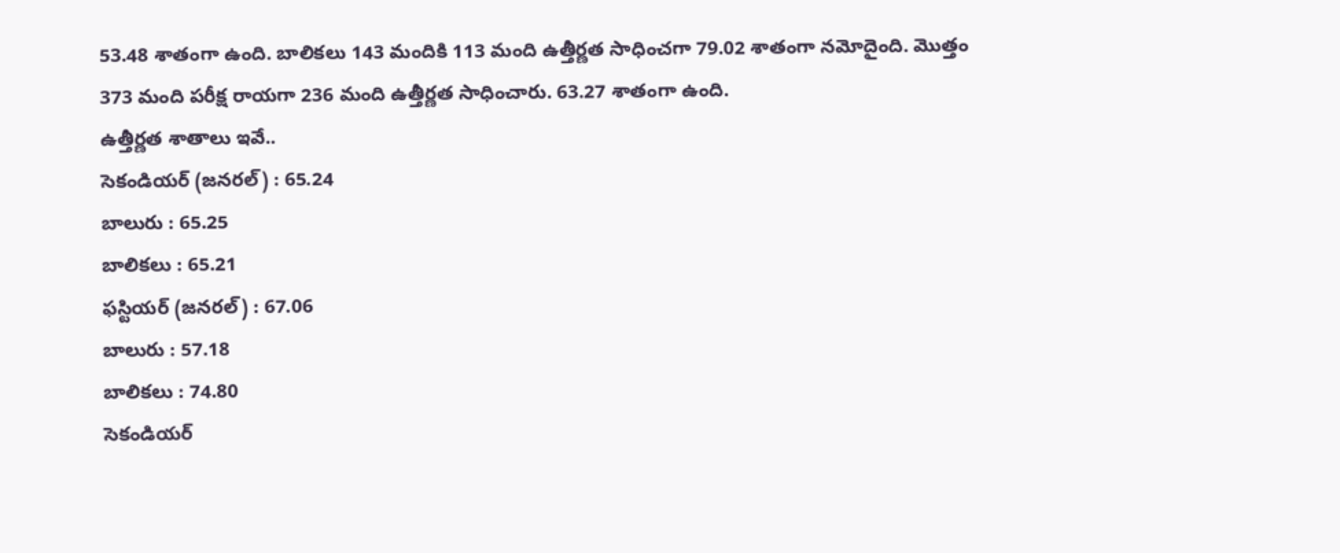53.48 శాతంగా ఉంది. బాలికలు 143 మందికి 113 మంది ఉత్తీర్ణత సాధించగా 79.02 శాతంగా నమోదైంది. మొత్తం 373 మంది పరీక్ష రాయగా 236 మంది ఉత్తీర్ణత సాధించారు. 63.27 శాతంగా ఉంది.
ఉత్తీర్ణత శాతాలు ఇవే..
సెకండియర్ (జనరల్) : 65.24
బాలురు : 65.25
బాలికలు : 65.21
ఫస్టియర్ (జనరల్) : 67.06
బాలురు : 57.18
బాలికలు : 74.80
సెకండియర్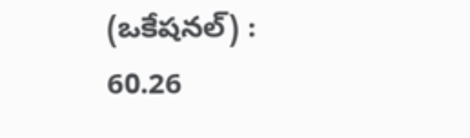(ఒకేషనల్) : 60.26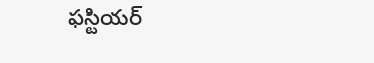ఫస్టియర్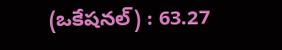(ఒకేషనల్) : 63.27